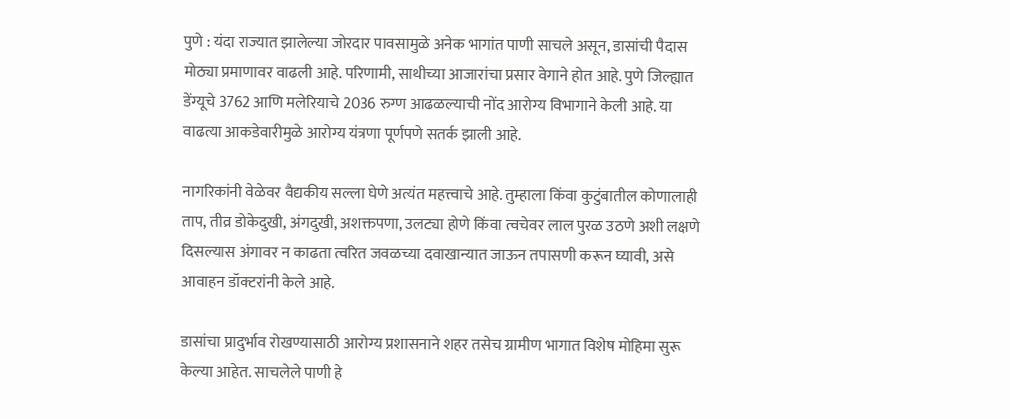पुणे : यंदा राज्यात झालेल्या जोरदार पावसामुळे अनेक भागांत पाणी साचले असून, डासांची पैदास मोठ्या प्रमाणावर वाढली आहे. परिणामी, साथीच्या आजारांचा प्रसार वेगाने होत आहे. पुणे जिल्ह्यात डेंग्यूचे 3762 आणि मलेरियाचे 2036 रुग्ण आढळल्याची नोंद आरोग्य विभागाने केली आहे. या वाढत्या आकडेवारीमुळे आरोग्य यंत्रणा पूर्णपणे सतर्क झाली आहे.

नागरिकांनी वेळेवर वैद्यकीय सल्ला घेणे अत्यंत महत्त्वाचे आहे. तुम्हाला किंवा कुटुंबातील कोणालाही ताप, तीव्र डोकेदुखी, अंगदुखी, अशक्तपणा, उलट्या होणे किंवा त्वचेवर लाल पुरळ उठणे अशी लक्षणे दिसल्यास अंगावर न काढता त्वरित जवळच्या दवाखान्यात जाऊन तपासणी करून घ्यावी, असे आवाहन डॉक्टरांनी केले आहे.

डासांचा प्रादुर्भाव रोखण्यासाठी आरोग्य प्रशासनाने शहर तसेच ग्रामीण भागात विशेष मोहिमा सुरू केल्या आहेत. साचलेले पाणी हे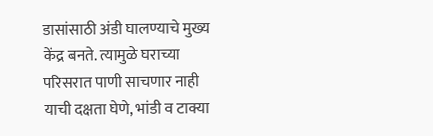डासांसाठी अंडी घालण्याचे मुख्य केंद्र बनते. त्यामुळे घराच्या परिसरात पाणी साचणार नाही याची दक्षता घेणे, भांडी व टाक्या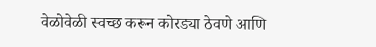वेळोवेळी स्वच्छ करून कोरड्या ठेवणे आणि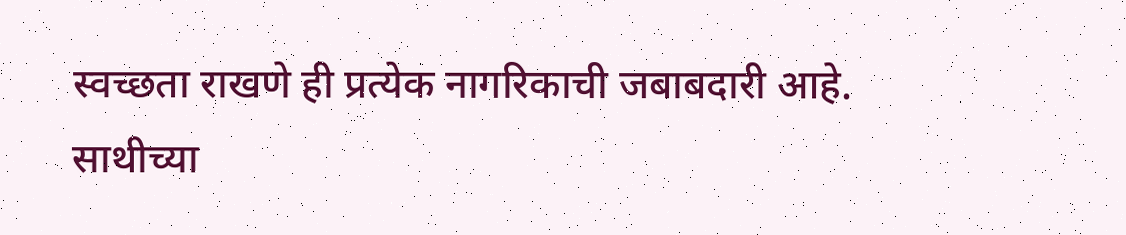स्वच्छता राखणे ही प्रत्येक नागरिकाची जबाबदारी आहे.
साथीच्या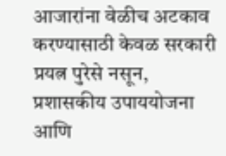आजारांना वेळीच अटकाव करण्यासाठी केवळ सरकारी प्रयत्न पुरेसे नसून, प्रशासकीय उपाययोजना आणि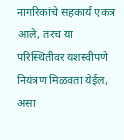नागरिकांचे सहकार्य एकत्र आले, तरच या परिस्थितीवर यशस्वीपणे नियंत्रण मिळवता येईल, असा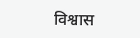विश्वास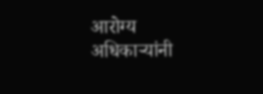आरोग्य अधिकाऱ्यांनी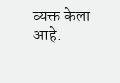व्यक्त केला आहे.